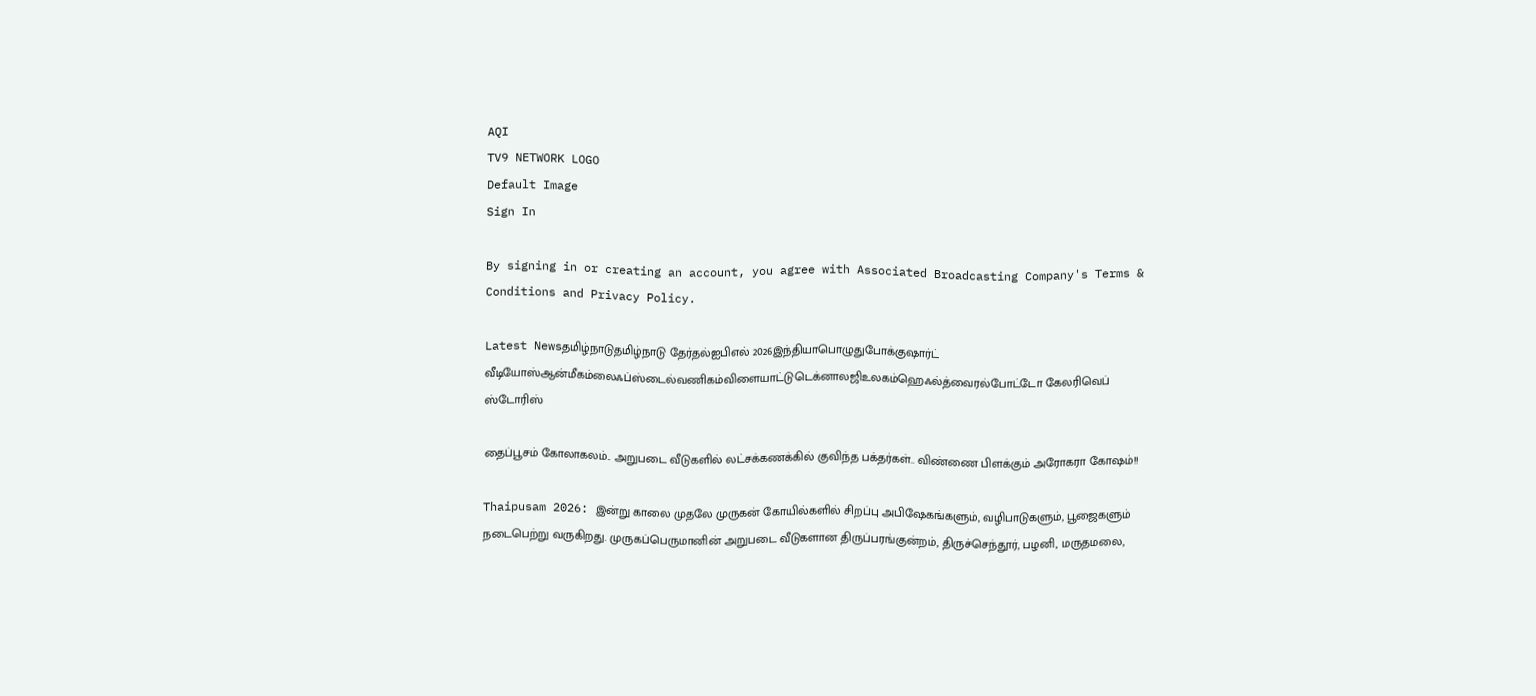AQI
TV9 NETWORK LOGO
Default Image
Sign In

By signing in or creating an account, you agree with Associated Broadcasting Company's Terms & Conditions and Privacy Policy.

Latest Newsதமிழ்நாடுதமிழ்நாடு தேர்தல்ஐபிஎல் 2026இந்தியாபொழுதுபோக்குஷார்ட் வீடியோஸ்ஆன்மீகம்லைஃப்ஸ்டைல்வணிகம்விளையாட்டுடெக்னாலஜிஉலகம்ஹெஃல்த்வைரல்போட்டோ கேலரிவெப் ஸ்டோரிஸ்

தைப்பூசம் கோலாகலம்.. அறுபடை வீடுகளில் லட்சக்கணக்கில் குவிந்த பக்தர்கள்.. விண்ணை பிளக்கும் அரோகரா கோஷம்!!

Thaipusam 2026: இன்று காலை முதலே முருகன் கோயில்களில் சிறப்பு அபிஷேகங்களும், வழிபாடுகளும், பூஜைகளும் நடைபெற்று வருகிறது. முருகப்பெருமானின் அறுபடை வீடுகளான திருப்பரங்குன்றம், திருச்செந்தூர், பழனி, மருதமலை,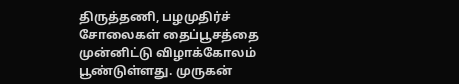திருத்தணி, பழமுதிர்ச் சோலைகள் தைப்பூசத்தை முன்னிட்டு விழாக்கோலம் பூண்டுள்ளது. முருகன்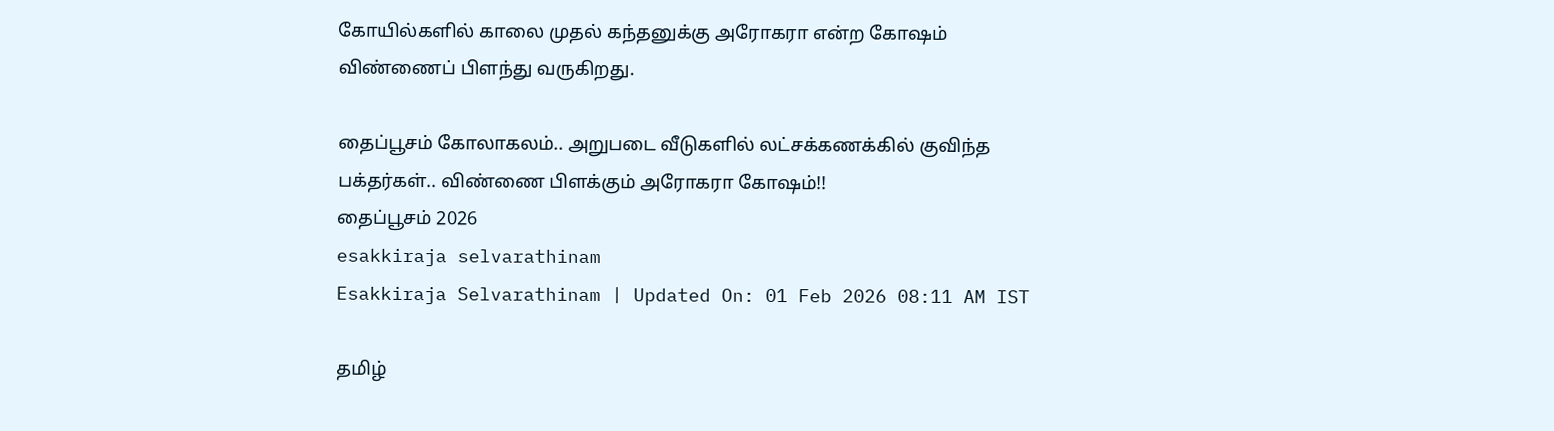கோயில்களில் காலை முதல் கந்தனுக்கு அரோகரா என்ற கோஷம் விண்ணைப் பிளந்து வருகிறது.

தைப்பூசம் கோலாகலம்.. அறுபடை வீடுகளில் லட்சக்கணக்கில் குவிந்த பக்தர்கள்.. விண்ணை பிளக்கும் அரோகரா கோஷம்!!
தைப்பூசம் 2026
esakkiraja selvarathinam
Esakkiraja Selvarathinam | Updated On: 01 Feb 2026 08:11 AM IST

தமிழ்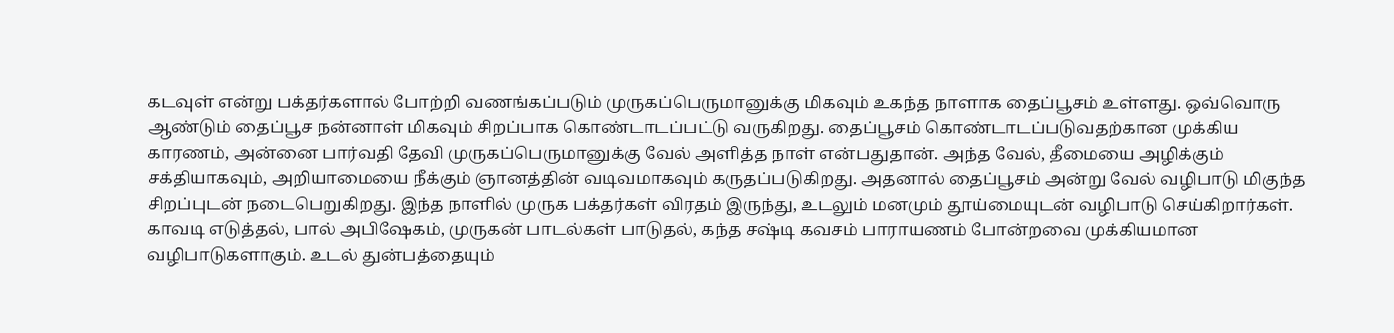கடவுள் என்று பக்தர்களால் போற்றி வணங்கப்படும் முருகப்பெருமானுக்கு மிகவும் உகந்த நாளாக தைப்பூசம் உள்ளது. ஒவ்வொரு ஆண்டும் தைப்பூச நன்னாள் மிகவும் சிறப்பாக கொண்டாடப்பட்டு வருகிறது. தைப்பூசம் கொண்டாடப்படுவதற்கான முக்கிய காரணம், அன்னை பார்வதி தேவி முருகப்பெருமானுக்கு வேல் அளித்த நாள் என்பதுதான். அந்த வேல், தீமையை அழிக்கும் சக்தியாகவும், அறியாமையை நீக்கும் ஞானத்தின் வடிவமாகவும் கருதப்படுகிறது. அதனால் தைப்பூசம் அன்று வேல் வழிபாடு மிகுந்த சிறப்புடன் நடைபெறுகிறது. இந்த நாளில் முருக பக்தர்கள் விரதம் இருந்து, உடலும் மனமும் தூய்மையுடன் வழிபாடு செய்கிறார்கள். காவடி எடுத்தல், பால் அபிஷேகம், முருகன் பாடல்கள் பாடுதல், கந்த சஷ்டி கவசம் பாராயணம் போன்றவை முக்கியமான வழிபாடுகளாகும். உடல் துன்பத்தையும்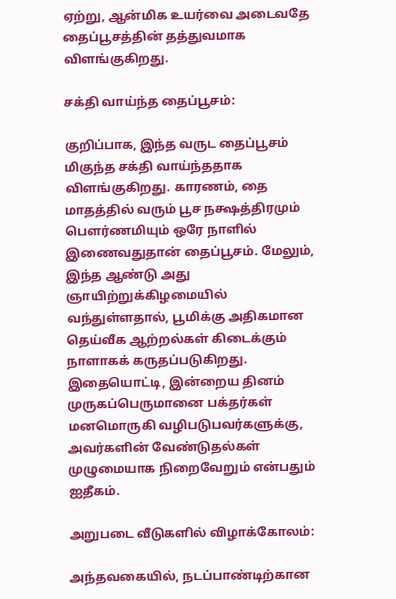ஏற்று, ஆன்மிக உயர்வை அடைவதே தைப்பூசத்தின் தத்துவமாக விளங்குகிறது.

சக்தி வாய்ந்த தைப்பூசம்:

குறிப்பாக, இந்த வருட தைப்பூசம் மிகுந்த சக்தி வாய்ந்ததாக விளங்குகிறது. காரணம், தை மாதத்தில் வரும் பூச நக்ஷத்திரமும் பௌர்ணமியும் ஒரே நாளில் இணைவதுதான் தைப்பூசம். மேலும், இந்த ஆண்டு அது ஞாயிற்றுக்கிழமையில் வந்துள்ளதால், பூமிக்கு அதிகமான தெய்வீக ஆற்றல்கள் கிடைக்கும் நாளாகக் கருதப்படுகிறது. இதையொட்டி, இன்றைய தினம் முருகப்பெருமானை பக்தர்கள் மனமொருகி வழிபடுபவர்களுக்கு, அவர்களின் வேண்டுதல்கள் முழுமையாக நிறைவேறும் என்பதும் ஐதீகம்.

அறுபடை வீடுகளில் விழாக்கோலம்:

அந்தவகையில், நடப்பாண்டிற்கான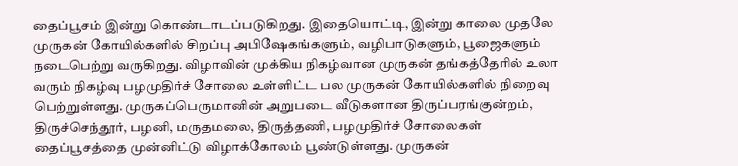தைப்பூசம் இன்று கொண்டாடப்படுகிறது. இதையொட்டி, இன்று காலை முதலே முருகன் கோயில்களில் சிறப்பு அபிஷேகங்களும், வழிபாடுகளும், பூஜைகளும் நடைபெற்று வருகிறது. விழாவின் முக்கிய நிகழ்வான முருகன் தங்கத்தேரில் உலா வரும் நிகழ்வு பழமுதிர்ச் சோலை உள்ளிட்ட பல முருகன் கோயில்களில் நிறைவு பெற்றுள்ளது. முருகப்பெருமானின் அறுபடை வீடுகளான திருப்பரங்குன்றம், திருச்செந்தூர், பழனி, மருதமலை, திருத்தணி, பழமுதிர்ச் சோலைகள் தைப்பூசத்தை முன்னிட்டு விழாக்கோலம் பூண்டுள்ளது. முருகன்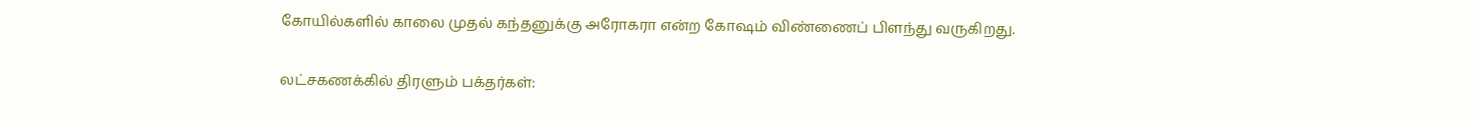கோயில்களில் காலை முதல் கந்தனுக்கு அரோகரா என்ற கோஷம் விண்ணைப் பிளந்து வருகிறது.

லட்சகணக்கில் திரளும் பக்தர்கள்: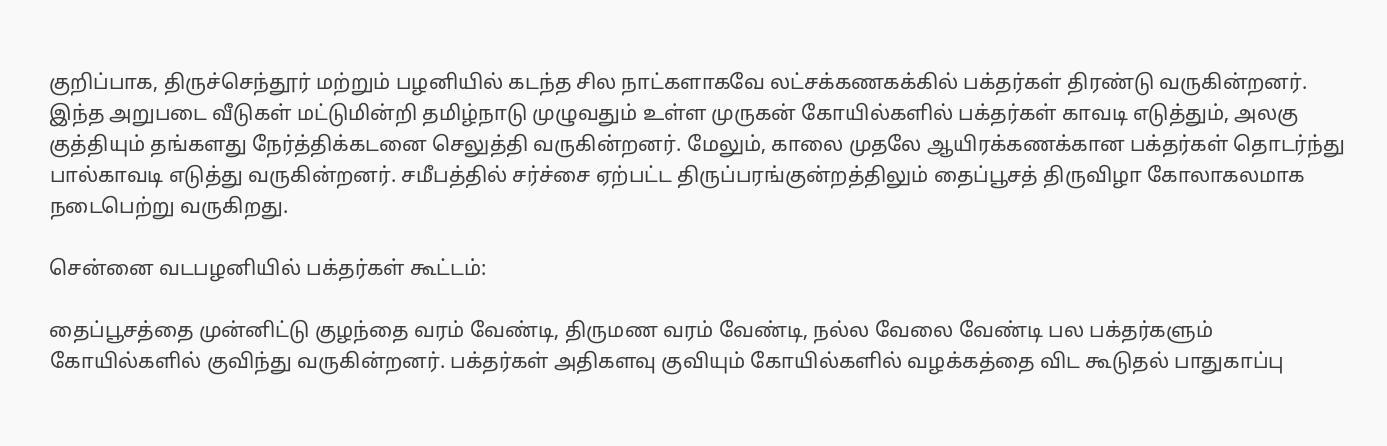குறிப்பாக, திருச்செந்தூர் மற்றும் பழனியில் கடந்த சில நாட்களாகவே லட்சக்கணகக்கில் பக்தர்கள் திரண்டு வருகின்றனர். இந்த அறுபடை வீடுகள் மட்டுமின்றி தமிழ்நாடு முழுவதும் உள்ள முருகன் கோயில்களில் பக்தர்கள் காவடி எடுத்தும், அலகு குத்தியும் தங்களது நேர்த்திக்கடனை செலுத்தி வருகின்றனர். மேலும், காலை முதலே ஆயிரக்கணக்கான பக்தர்கள் தொடர்ந்து பால்காவடி எடுத்து வருகின்றனர். சமீபத்தில் சர்ச்சை ஏற்பட்ட திருப்பரங்குன்றத்திலும் தைப்பூசத் திருவிழா கோலாகலமாக நடைபெற்று வருகிறது.

சென்னை வடபழனியில் பக்தர்கள் கூட்டம்:

தைப்பூசத்தை முன்னிட்டு குழந்தை வரம் வேண்டி, திருமண வரம் வேண்டி, நல்ல வேலை வேண்டி பல பக்தர்களும் கோயில்களில் குவிந்து வருகின்றனர். பக்தர்கள் அதிகளவு குவியும் கோயில்களில் வழக்கத்தை விட கூடுதல் பாதுகாப்பு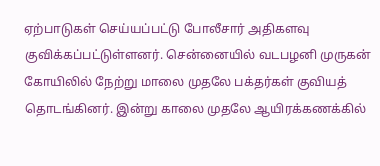ஏற்பாடுகள் செய்யப்பட்டு போலீசார் அதிகளவு குவிக்கப்பட்டுள்ளனர். சென்னையில் வடபழனி முருகன் கோயிலில் நேற்று மாலை முதலே பக்தர்கள் குவியத் தொடங்கினர். இன்று காலை முதலே ஆயிரக்கணக்கில்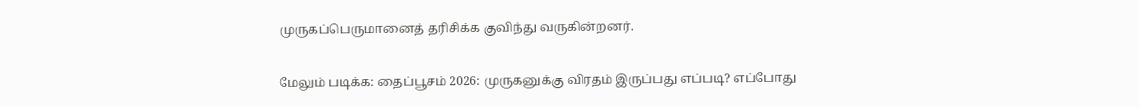முருகப்பெருமானைத் தரிசிக்க குவிந்து வருகின்றனர்.

மேலும் படிக்க: தைப்பூசம் 2026: முருகனுக்கு விரதம் இருப்பது எப்படி? எப்போது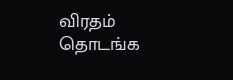விரதம் தொடங்க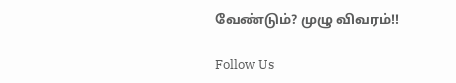வேண்டும்? முழு விவரம்!!

Follow Us